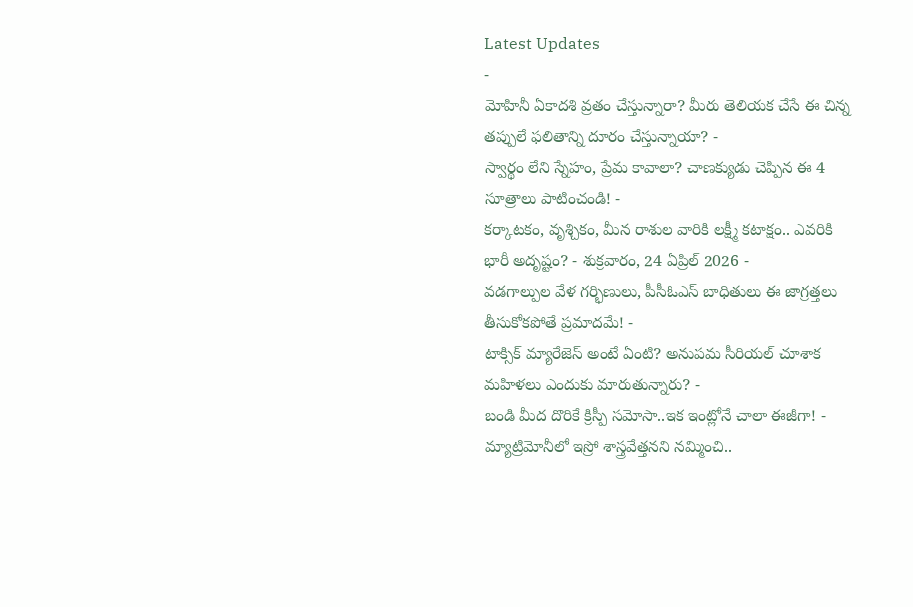Latest Updates
-
మోహినీ ఏకాదశి వ్రతం చేస్తున్నారా? మీరు తెలియక చేసే ఈ చిన్న తప్పులే ఫలితాన్ని దూరం చేస్తున్నాయా? -
స్వార్థం లేని స్నేహం, ప్రేమ కావాలా? చాణక్యుడు చెప్పిన ఈ 4 సూత్రాలు పాటించండి! -
కర్కాటకం, వృశ్చికం, మీన రాశుల వారికి లక్ష్మీ కటాక్షం.. ఎవరికి భారీ అదృష్టం? - శుక్రవారం, 24 ఏప్రిల్ 2026 -
వడగాల్పుల వేళ గర్భిణులు, పీసీఓఎస్ బాధితులు ఈ జాగ్రత్తలు తీసుకోకపోతే ప్రమాదమే! -
టాక్సిక్ మ్యారేజెస్ అంటే ఏంటి? అనుపమ సీరియల్ చూశాక మహిళలు ఎందుకు మారుతున్నారు? -
బండి మీద దొరికే క్రిస్పీ సమోసా..ఇక ఇంట్లోనే చాలా ఈజీగా! -
మ్యాట్రిమోనీలో ఇస్రో శాస్త్రవేత్తనని నమ్మించి..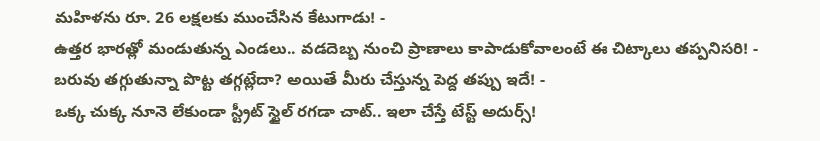మహిళను రూ. 26 లక్షలకు ముంచేసిన కేటుగాడు! -
ఉత్తర భారత్లో మండుతున్న ఎండలు.. వడదెబ్బ నుంచి ప్రాణాలు కాపాడుకోవాలంటే ఈ చిట్కాలు తప్పనిసరి! -
బరువు తగ్గుతున్నా పొట్ట తగ్గట్లేదా? అయితే మీరు చేస్తున్న పెద్ద తప్పు ఇదే! -
ఒక్క చుక్క నూనె లేకుండా స్ట్రీట్ స్టైల్ రగడా చాట్.. ఇలా చేస్తే టేస్ట్ అదుర్స్!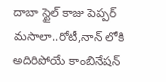దాబా స్టైల్ కాజు పెప్పర్ మసాలా..రోటీ,నాన్ లోకి అదిరిపోయే కాంబినేషన్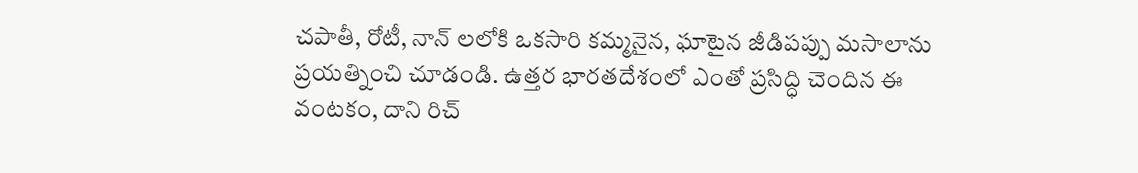చపాతీ, రోటీ, నాన్ లలోకి ఒకసారి కమ్మనైన, ఘాటైన జీడిపప్పు మసాలాను ప్రయత్నించి చూడండి. ఉత్తర భారతదేశంలో ఎంతో ప్రసిద్ధి చెందిన ఈ వంటకం, దాని రిచ్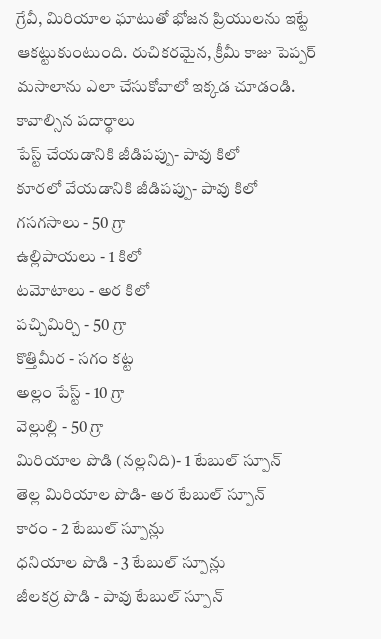గ్రేవీ, మిరియాల ఘాటుతో భోజన ప్రియులను ఇట్టే ఆకట్టుకుంటుంది. రుచికరమైన, క్రీమీ కాజు పెప్పర్ మసాలాను ఎలా చేసుకోవాలో ఇక్కడ చూడండి.
కావాల్సిన పదార్థాలు
పేస్ట్ చేయడానికి జీడిపప్పు- పావు కిలో
కూరలో వేయడానికి జీడిపప్పు- పావు కిలో
గసగసాలు - 50 గ్రా
ఉల్లిపాయలు - 1 కిలో
టమోటాలు - అర కిలో
పచ్చిమిర్చి - 50 గ్రా
కొత్తిమీర - సగం కట్ట
అల్లం పేస్ట్ - 10 గ్రా
వెల్లుల్లి - 50 గ్రా
మిరియాల పొడి (నల్లనిది)- 1 టేబుల్ స్పూన్
తెల్ల మిరియాల పొడి- అర టేబుల్ స్పూన్
కారం - 2 టేబుల్ స్పూన్లు
ధనియాల పొడి - 3 టేబుల్ స్పూన్లు
జీలకర్ర పొడి - పావు టేబుల్ స్పూన్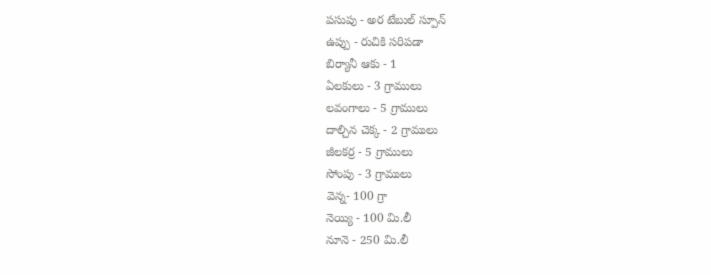పసుపు - అర టేబుల్ స్పూన్
ఉప్పు - రుచికి సరిపడా
బిర్యానీ ఆకు - 1
ఏలకులు - 3 గ్రాములు
లవంగాలు - 5 గ్రాములు
దాల్చిన చెక్క - 2 గ్రాములు
జీలకర్ర - 5 గ్రాములు
సోంపు - 3 గ్రాములు
వెన్న- 100 గ్రా
నెయ్యి - 100 మి.లీ
నూనె - 250 మి.లీ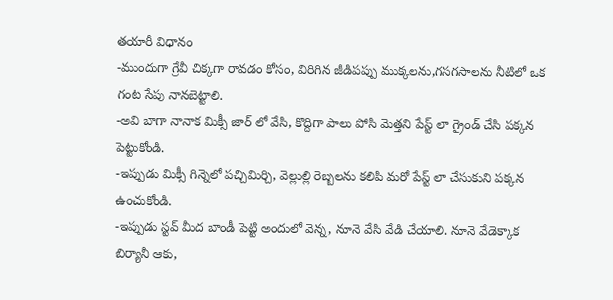తయారీ విధానం
-ముందుగా గ్రేవీ చిక్కగా రావడం కోసం, విరిగిన జీడిపప్పు ముక్కలను,గసగసాలను నీటిలో ఒక గంట సేపు నానబెట్టాలి.
-అవి బాగా నానాక మిక్సీ జార్ లో వేసి, కొద్దిగా పాలు పోసి మెత్తని పేస్ట్ లా గ్రైండ్ చేసి పక్కన పెట్టుకోండి.
-ఇప్పుడు మిక్సీ గిన్నెలో పచ్చిమిర్చి, వెల్లుల్లి రెబ్బలను కలిపి మరో పేస్ట్ లా చేసుకుని పక్కన ఉంచుకోండి.
-ఇప్పుడు స్టవ్ మీద బాండీ పెట్టి అందులో వెన్న, నూనె వేసి వేడి చేయాలి. నూనె వేడెక్కాక బిర్యానీ ఆకు,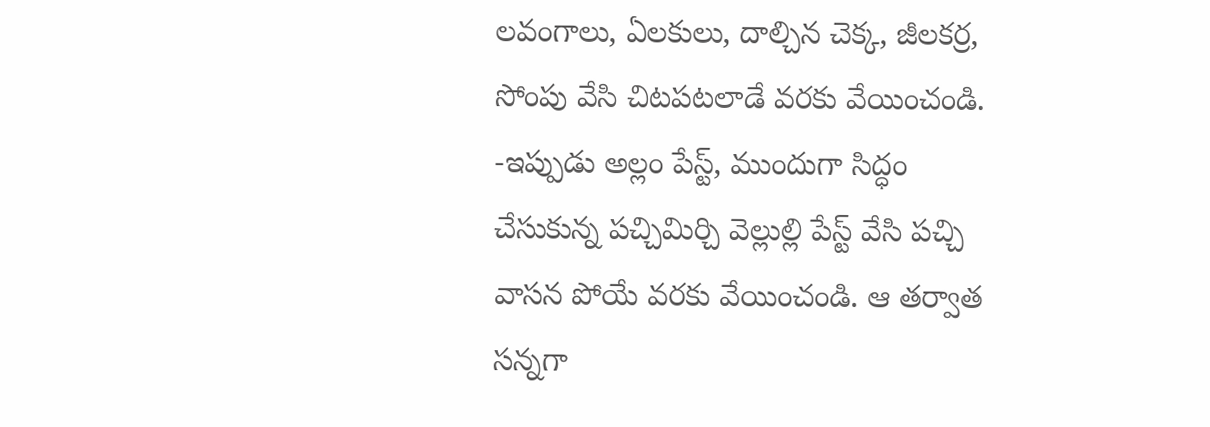లవంగాలు, ఏలకులు, దాల్చిన చెక్క, జీలకర్ర, సోంపు వేసి చిటపటలాడే వరకు వేయించండి.
-ఇప్పుడు అల్లం పేస్ట్, ముందుగా సిద్ధం చేసుకున్న పచ్చిమిర్చి వెల్లుల్లి పేస్ట్ వేసి పచ్చి వాసన పోయే వరకు వేయించండి. ఆ తర్వాత సన్నగా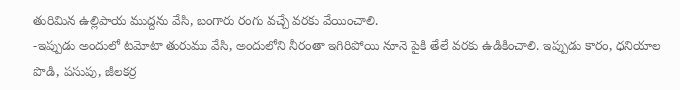తురిమిన ఉల్లిపాయ ముద్దను వేసి, బంగారు రంగు వచ్చే వరకు వేయించాలి.
-ఇప్పుడు అందులో టమోటా తురుము వేసి, అందులోని నీరంతా ఇగిరిపోయి నూనె పైకి తేలే వరకు ఉడికించాలి. ఇప్పుడు కారం, ధనియాల పొడి, పసుపు, జీలకర్ర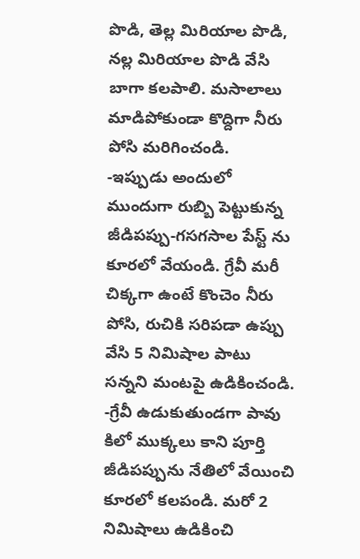పొడి, తెల్ల మిరియాల పొడి, నల్ల మిరియాల పొడి వేసి బాగా కలపాలి. మసాలాలు మాడిపోకుండా కొద్దిగా నీరు పోసి మరిగించండి.
-ఇప్పుడు అందులో ముందుగా రుబ్బి పెట్టుకున్న జీడిపప్పు-గసగసాల పేస్ట్ ను కూరలో వేయండి. గ్రేవీ మరీ చిక్కగా ఉంటే కొంచెం నీరు పోసి, రుచికి సరిపడా ఉప్పు వేసి 5 నిమిషాల పాటు సన్నని మంటపై ఉడికించండి.
-గ్రేవీ ఉడుకుతుండగా పావు కిలో ముక్కలు కాని పూర్తి జీడిపప్పును నేతిలో వేయించి కూరలో కలపండి. మరో 2 నిమిషాలు ఉడికించి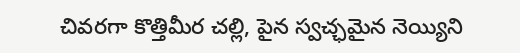చివరగా కొత్తిమీర చల్లి, పైన స్వచ్ఛమైన నెయ్యిని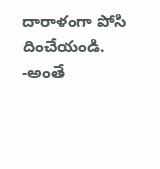దారాళంగా పోసి దించేయండి.
-అంతే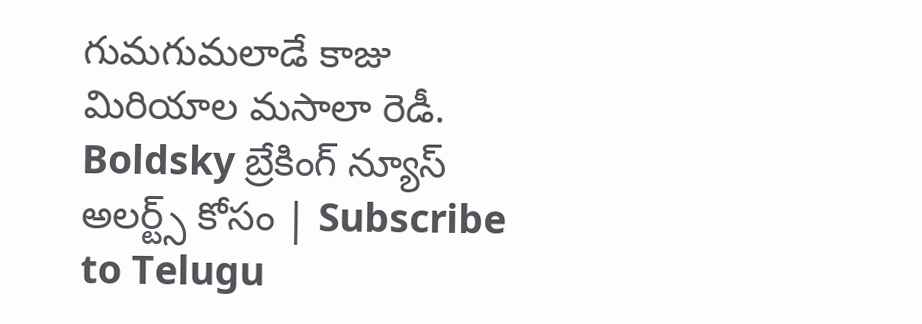గుమగుమలాడే కాజు మిరియాల మసాలా రెడీ.
Boldsky బ్రేకింగ్ న్యూస్ అలర్ట్స్ కోసం | Subscribe to Telugu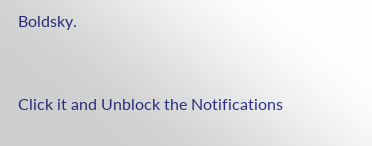Boldsky.



Click it and Unblock the Notifications